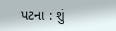પટના : શું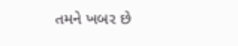તમને ખબર છે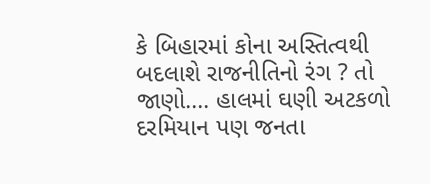કે બિહારમાં કોના અસ્તિત્વથી બદલાશે રાજનીતિનો રંગ ? તો જાણો…. હાલમાં ઘણી અટકળો દરમિયાન પણ જનતા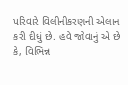પરિવારે વિલીનીકરણની એલાન કરી દીધું છે. હવે જોવાનું એ છે કે, વિભિન્ન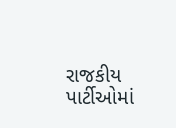રાજકીય પાર્ટીઓમાં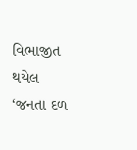વિભાજીત થયેલ ‘જનતા દળ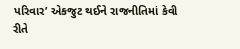પરિવાર’ એકજુટ થઈને રાજનીતિમાં કેવી રીતે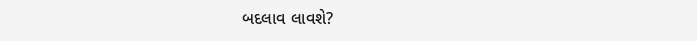બદલાવ લાવશે?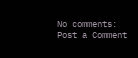No comments:
Post a Comment